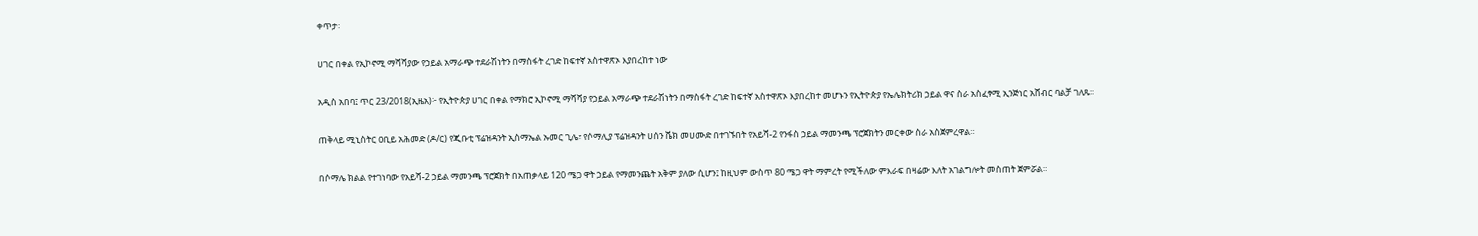ቀጥታ፡

ሀገር በቀል የኢኮኖሚ ማሻሻያው የኃይል አማራጭ ተደራሽነትን በማስፋት ረገድ ከፍተኛ አስተዋጽኦ እያበረከተ ነው

አዲስ አበባ፤ ጥር 23/2018(ኢዜአ)፦ የኢትዮጵያ ሀገር በቀል የማክሮ ኢኮኖሚ ማሻሻያ የኃይል አማራጭ ተደራሽነትን በማስፋት ረገድ ከፍተኛ አስተዋጽኦ እያበረከተ መሆኑን የኢትዮጵያ የኤሌክትሪክ ኃይል ዋና ስራ አስፈፃሚ ኢንጅነር አሸብር ባልቻ ገለጹ፡፡

ጠቅላይ ሚኒስትር ዐቢይ አሕመድ (ዶ/ር) የጂቡቲ ፕሬዝዳንት ኢስማኤል ኡመር ጊሌ፣ የሶማሊያ ፕሬዝዳንት ሀሰን ሼክ መሀሙድ በተገኙበት የአይሻ-2 የንፋስ ኃይል ማመንጫ ፕሮጀክትን መርቀው ስራ አስጀምረዋል።

በሶማሌ ክልል የተገነባው የአይሻ-2 ኃይል ማመንጫ ፕሮጀክት በአጠቃላይ 120 ሜጋ ዋት ኃይል የማመንጨት አቅም ያለው ሲሆን፤ ከዚህም ውስጥ 80 ሜጋ ዋት ማምረት የሚችለው ምእራፍ በዛሬው እለት አገልግሎት መስጠት ጀምሯል።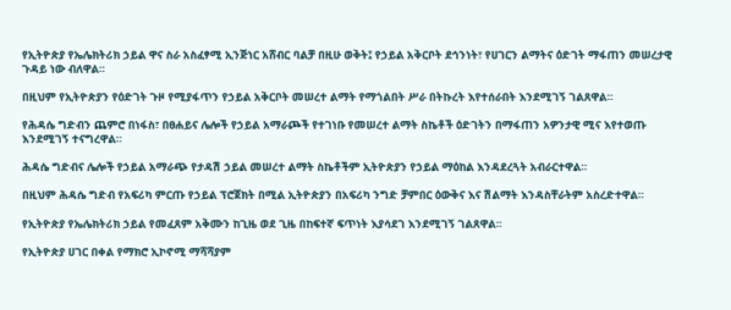የኢትዮጵያ የኤሌክትሪክ ኃይል ዋና ስራ አስፈፃሚ ኢንጅነር አሸብር ባልቻ በዚሁ ወቅት፤ የኃይል አቅርቦት ደኅንነት፣ የሀገርን ልማትና ዕድገት ማፋጠን መሠረታዊ ጉዳይ ነው ብለዋል።

በዚህም የኢትዮጵያን የዕድገት ጉዞ የሚያፋጥን የኃይል አቅርቦት መሠረተ ልማት የማጎልበት ሥራ በትኩረት እየተሰራበት እንደሚገኝ ገልጸዋል።

የሕዳሴ ግድብን ጨምሮ በነፋስ፣ በፀሐይና ሌሎች የኃይል አማራጮች የተገነቡ የመሠረተ ልማት ስኬቶች ዕድገትን በማፋጠን አዎንታዊ ሚና እየተወጡ እንደሚገኝ ተናግረዋል።

ሕዳሴ ግድብና ሌሎች የኃይል አማራጭ የታዳሽ ኃይል መሠረተ ልማት ስኬቶችም ኢትዮጵያን የኃይል ማዕከል እንዳደረጓት አብራርተዋል።

በዚህም ሕዳሴ ግድብ የአፍሪካ ምርጡ የኃይል ፕሮጀክት በሚል ኢትዮጵያን በአፍሪካ ንግድ ቻምበር ዕውቅና እና ሽልማት እንዳስቸራትም አስረድተዋል።

የኢትዮጵያ የኤሌክትሪክ ኃይል የመፈጸም አቅሙን ከጊዜ ወደ ጊዜ በከፍተኛ ፍጥነት እያሳደገ እንደሚገኝ ገልጸዋል፡፡

የኢትዮጵያ ሀገር በቀል የማክሮ ኢኮኖሚ ማሻሻያም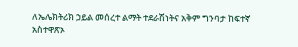ለኤሌክትሪክ ኃይል መሰረተ ልማት ተደራሽነትና አቅም ግንባታ ከፍተኛ አስተዋጽኦ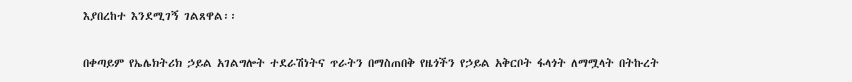እያበረከተ እንደሚገኝ ገልጸዋል፡፡

በቀጣይም የኤሌክትሪክ ኃይል አገልግሎት ተደራሽነትና ጥራትን በማስጠበቅ የዜጎችን የኃይል አቅርቦት ፋላጎት ለማሟላት በትኩረት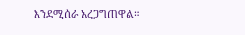እንደሚሰራ አረጋግጠዋል።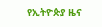የኢትዮጵያ ዜና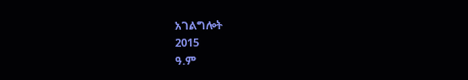አገልግሎት
2015
ዓ.ም